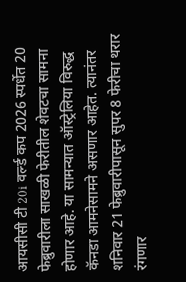आयसीसी टी 20i वर्ल्ड कप 2026 स्पर्धेत 20 फेब्रुवारीला साखळी फेरीतील शेवटचा सामना होणार आहे. या सामन्यात ऑस्ट्रेलिया विरुद्ध कॅनडा आमनेसामने असणार आहेत. त्यानंतर शनिवार 21 फेब्रुवारीपासून सुपर 8 फेरीचा थरार रंगणार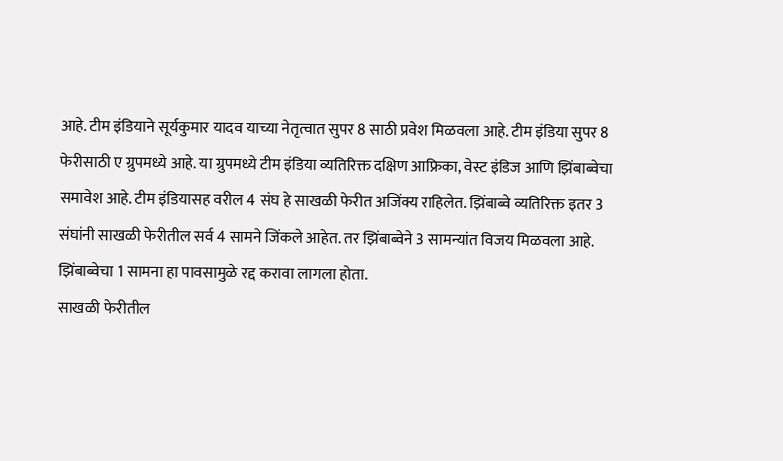आहे. टीम इंडियाने सूर्यकुमार यादव याच्या नेतृत्वात सुपर 8 साठी प्रवेश मिळवला आहे. टीम इंडिया सुपर 8 फेरीसाठी ए ग्रुपमध्ये आहे. या ग्रुपमध्ये टीम इंडिया व्यतिरिक्त दक्षिण आफ्रिका, वेस्ट इंडिज आणि झिंबाब्वेचा समावेश आहे. टीम इंडियासह वरील 4 संघ हे साखळी फेरीत अजिंक्य राहिलेत. झिंबाब्वे व्यतिरिक्त इतर 3 संघांनी साखळी फेरीतील सर्व 4 सामने जिंकले आहेत. तर झिंबाब्वेने 3 सामन्यांत विजय मिळवला आहे. झिंबाब्वेचा 1 सामना हा पावसामुळे रद्द करावा लागला होता.
साखळी फेरीतील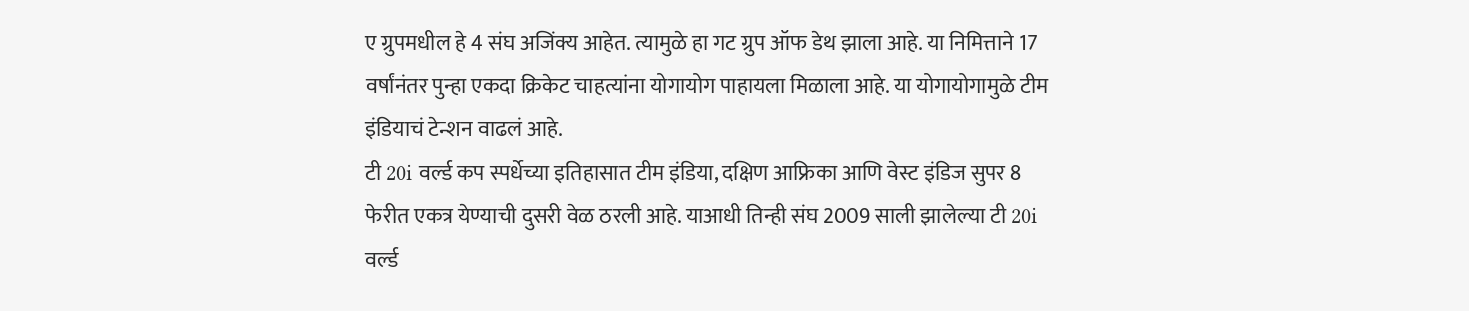ए ग्रुपमधील हे 4 संघ अजिंक्य आहेत. त्यामुळे हा गट ग्रुप ऑफ डेथ झाला आहे. या निमित्ताने 17 वर्षांनंतर पुन्हा एकदा क्रिकेट चाहत्यांना योगायोग पाहायला मिळाला आहे. या योगायोगामुळे टीम इंडियाचं टेन्शन वाढलं आहे.
टी 20i वर्ल्ड कप स्पर्धेच्या इतिहासात टीम इंडिया, दक्षिण आफ्रिका आणि वेस्ट इंडिज सुपर 8 फेरीत एकत्र येण्याची दुसरी वेळ ठरली आहे. याआधी तिन्ही संघ 2009 साली झालेल्या टी 20i वर्ल्ड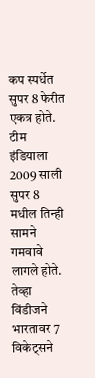कप स्पर्धेत सुपर 8 फेरीत एकत्र होते. टीम इंडियाला 2009 साली सुपर 8 मधील तिन्ही सामने गमवावे लागले होते.
तेव्हा विंडीजने भारतावर 7 विकेट्सने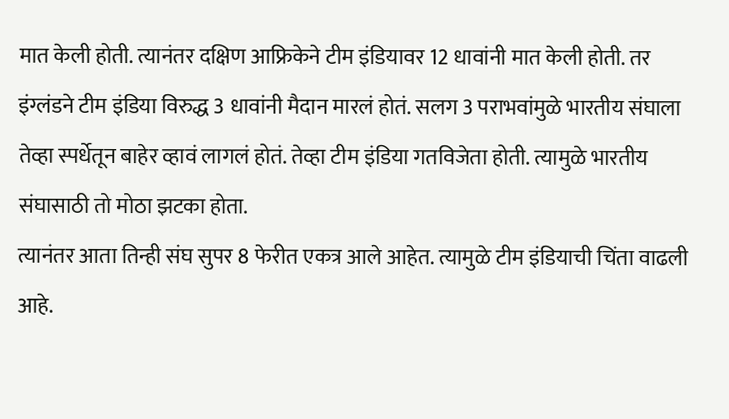मात केली होती. त्यानंतर दक्षिण आफ्रिकेने टीम इंडियावर 12 धावांनी मात केली होती. तर इंग्लंडने टीम इंडिया विरुद्ध 3 धावांनी मैदान मारलं होतं. सलग 3 पराभवांमुळे भारतीय संघाला तेव्हा स्पर्धेतून बाहेर व्हावं लागलं होतं. तेव्हा टीम इंडिया गतविजेता होती. त्यामुळे भारतीय संघासाठी तो मोठा झटका होता.
त्यानंतर आता तिन्ही संघ सुपर 8 फेरीत एकत्र आले आहेत. त्यामुळे टीम इंडियाची चिंता वाढली आहे.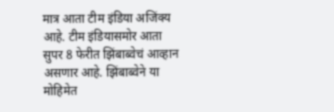मात्र आता टीम इंडिया अजिंक्य आहे. टीम इंडियासमोर आता सुपर 8 फेरीत झिंबाब्वेचं आव्हान असणार आहे. झिंबाब्वेने या मोहिमेत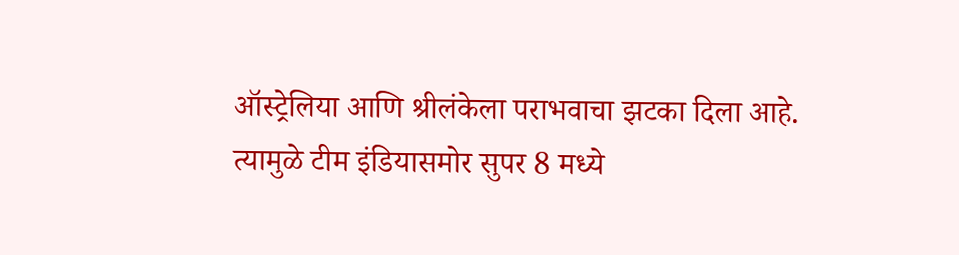ऑस्ट्रेलिया आणि श्रीलंकेला पराभवाचा झटका दिला आहे. त्यामुळे टीम इंडियासमोर सुपर 8 मध्ये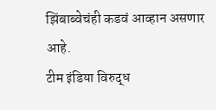झिंबाब्वेचंही कडवं आव्हान असणार आहे.
टीम इंडिया विरुद्ध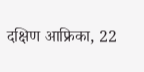दक्षिण आफ्रिका, 22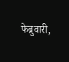फेब्रुवारी,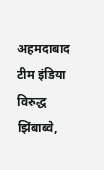अहमदाबाद
टीम इंडिया विरुद्ध झिंबाब्वे,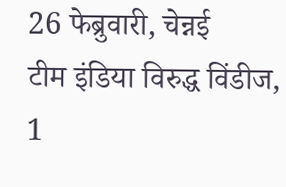26 फेब्रुवारी, चेन्नई
टीम इंडिया विरुद्ध विंडीज, 1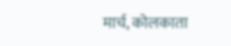मार्च, कोलकाता